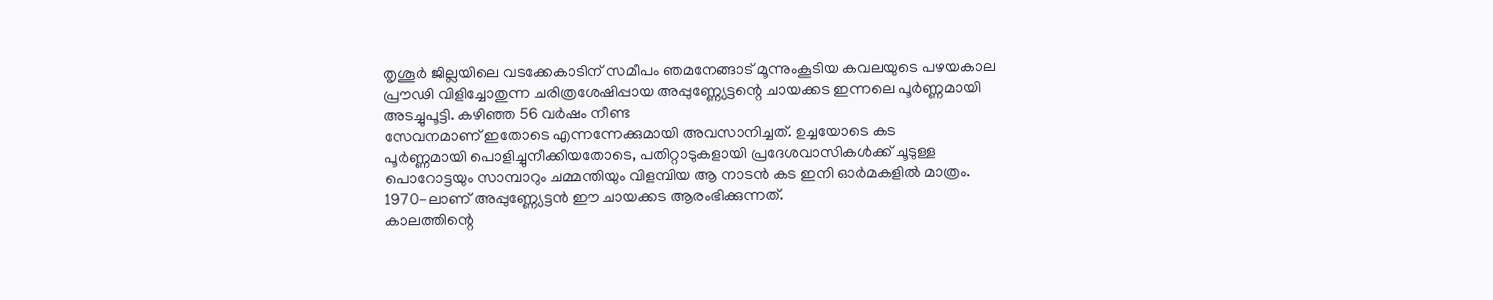തൃശൂർ ജില്ലയിലെ വടക്കേകാടിന് സമീപം ഞമനേങ്ങാട് മൂന്നുംകൂടിയ കവലയുടെ പഴയകാല പ്രൗഢി വിളിച്ചോതുന്ന ചരിത്രശേഷിപ്പായ അപ്പുണ്ണ്യേട്ടന്റെ ചായക്കട ഇന്നലെ പൂർണ്ണമായി അടച്ചുപൂട്ടി. കഴിഞ്ഞ 56 വർഷം നീണ്ട
സേവനമാണ് ഇതോടെ എന്നന്നേക്കുമായി അവസാനിച്ചത്. ഉച്ചയോടെ കട
പൂർണ്ണമായി പൊളിച്ചുനീക്കിയതോടെ, പതിറ്റാടുകളായി പ്രദേശവാസികൾക്ക് ചൂടുള്ള പൊറോട്ടയും സാമ്പാറും ചമ്മന്തിയും വിളമ്പിയ ആ നാടൻ കട ഇനി ഓർമകളിൽ മാത്രം.
1970-ലാണ് അപ്പുണ്ണ്യേട്ടൻ ഈ ചായക്കട ആരംഭിക്കുന്നത്.
കാലത്തിന്റെ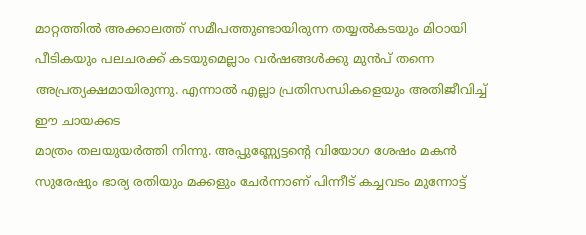മാറ്റത്തിൽ അക്കാലത്ത് സമീപത്തുണ്ടായിരുന്ന തയ്യൽകടയും മിഠായി പീടികയും പലചരക്ക് കടയുമെല്ലാം വർഷങ്ങൾക്കു മുൻപ് തന്നെ അപ്രത്യക്ഷമായിരുന്നു. എന്നാൽ എല്ലാ പ്രതിസന്ധികളെയും അതിജീവിച്ച് ഈ ചായക്കട
മാത്രം തലയുയർത്തി നിന്നു. അപ്പുണ്ണ്യേട്ടന്റെ വിയോഗ ശേഷം മകൻ സുരേഷും ഭാര്യ രതിയും മക്കളും ചേർന്നാണ് പിന്നീട് കച്ചവടം മുന്നോട്ട്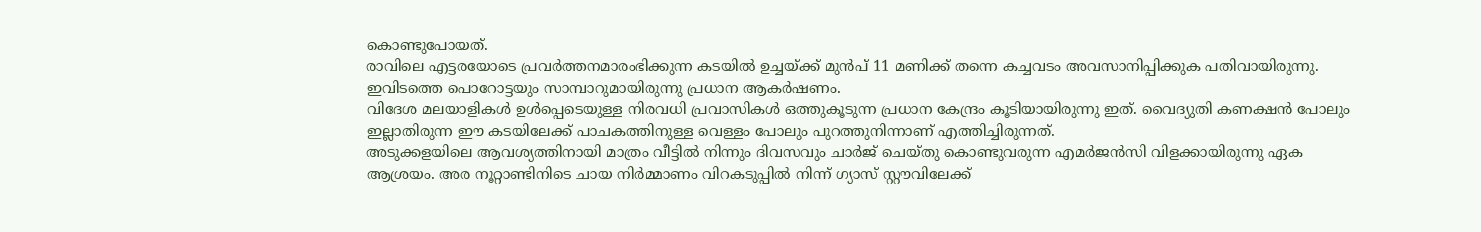കൊണ്ടുപോയത്.
രാവിലെ എട്ടരയോടെ പ്രവർത്തനമാരംഭിക്കുന്ന കടയിൽ ഉച്ചയ്ക്ക് മുൻപ് 11 മണിക്ക് തന്നെ കച്ചവടം അവസാനിപ്പിക്കുക പതിവായിരുന്നു. ഇവിടത്തെ പൊറോട്ടയും സാമ്പാറുമായിരുന്നു പ്രധാന ആകർഷണം.
വിദേശ മലയാളികൾ ഉൾപ്പെടെയുള്ള നിരവധി പ്രവാസികൾ ഒത്തുകൂടുന്ന പ്രധാന കേന്ദ്രം കൂടിയായിരുന്നു ഇത്. വൈദ്യുതി കണക്ഷൻ പോലും ഇല്ലാതിരുന്ന ഈ കടയിലേക്ക് പാചകത്തിനുള്ള വെള്ളം പോലും പുറത്തുനിന്നാണ് എത്തിച്ചിരുന്നത്.
അടുക്കളയിലെ ആവശ്യത്തിനായി മാത്രം വീട്ടിൽ നിന്നും ദിവസവും ചാർജ് ചെയ്തു കൊണ്ടുവരുന്ന എമർജൻസി വിളക്കായിരുന്നു ഏക ആശ്രയം. അര നൂറ്റാണ്ടിനിടെ ചായ നിർമ്മാണം വിറകടുപ്പിൽ നിന്ന് ഗ്യാസ് സ്റ്റൗവിലേക്ക്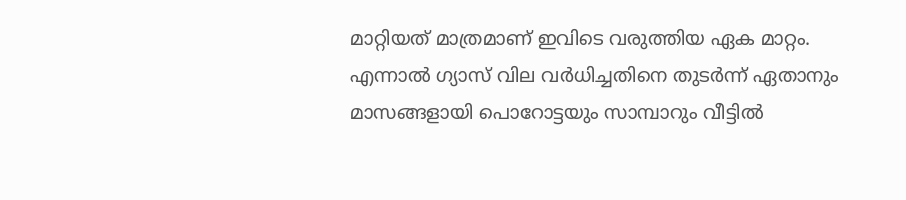മാറ്റിയത് മാത്രമാണ് ഇവിടെ വരുത്തിയ ഏക മാറ്റം.
എന്നാൽ ഗ്യാസ് വില വർധിച്ചതിനെ തുടർന്ന് ഏതാനും മാസങ്ങളായി പൊറോട്ടയും സാമ്പാറും വീട്ടിൽ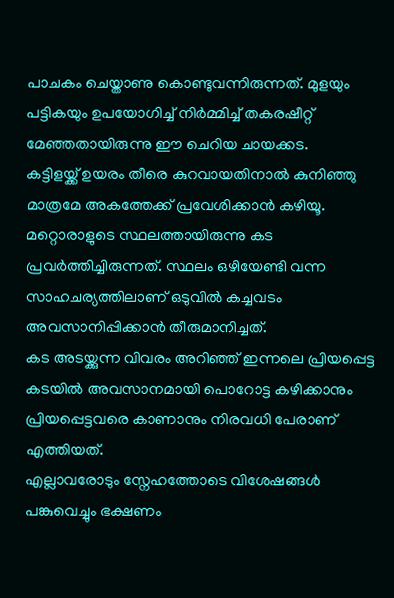പാചകം ചെയ്താണു കൊണ്ടുവന്നിരുന്നത്. മുളയും പട്ടികയും ഉപയോഗിച്ച് നിർമ്മിച്ച് തകരഷീറ്റ് മേഞ്ഞതായിരുന്നു ഈ ചെറിയ ചായക്കട.
കട്ടിളയ്ക്ക് ഉയരം തീരെ കുറവായതിനാൽ കുനിഞ്ഞു മാത്രമേ അകത്തേക്ക് പ്രവേശിക്കാൻ കഴിയൂ. മറ്റൊരാളുടെ സ്ഥലത്തായിരുന്നു കട
പ്രവർത്തിച്ചിരുന്നത്. സ്ഥലം ഒഴിയേണ്ടി വന്ന സാഹചര്യത്തിലാണ് ഒടുവിൽ കച്ചവടം അവസാനിപ്പിക്കാൻ തീരുമാനിച്ചത്.
കട അടയ്ക്കുന്ന വിവരം അറിഞ്ഞ് ഇന്നലെ പ്രിയപ്പെട്ട
കടയിൽ അവസാനമായി പൊറോട്ട കഴിക്കാനും പ്രിയപ്പെട്ടവരെ കാണാനും നിരവധി പേരാണ് എത്തിയത്.
എല്ലാവരോടും സ്നേഹത്തോടെ വിശേഷങ്ങൾ പങ്കുവെച്ചും ഭക്ഷണം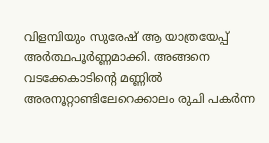വിളമ്പിയും സുരേഷ് ആ യാത്രയേപ്പ് അർത്ഥപൂർണ്ണമാക്കി. അങ്ങനെ വടക്കേകാടിന്റെ മണ്ണിൽ അരനൂറ്റാണ്ടിലേറെക്കാലം രുചി പകർന്ന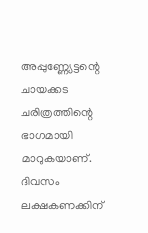അപ്പുണ്ണ്യേട്ടന്റെ ചായക്കട ചരിത്രത്തിന്റെ ഭാഗമായി മാറുകയാണ്.
ദിവസം ലക്ഷകണക്കിന്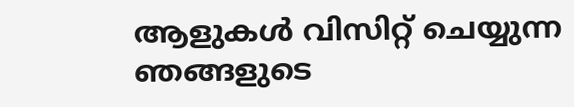ആളുകൾ വിസിറ്റ് ചെയ്യുന്ന ഞങ്ങളുടെ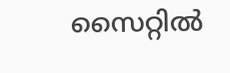സൈറ്റിൽ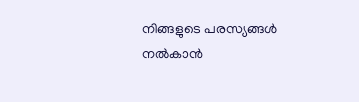നിങ്ങളുടെ പരസ്യങ്ങൾ നൽകാൻ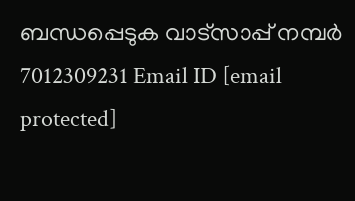ബന്ധപ്പെടുക വാട്സാപ്പ് നമ്പർ 7012309231 Email ID [email protected]